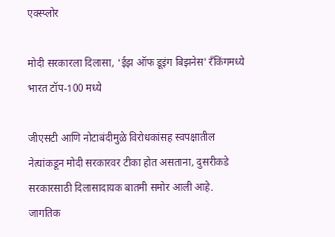एक्स्प्लोर

मोदी सरकारला दिलासा, ‘ईझ ऑफ डूइंग बिझनेस’ रँकिंगमध्ये भारत टॉप-100 मध्ये

जीएसटी आणि नोटाबंदीमुळे विरोधकांसह स्वपक्षातील नेत्यांकडून मोदी सरकारवर टीका होत असताना, दुसरीकडे सरकारसाठी दिलासादायक बातमी समोर आली आहे. जागतिक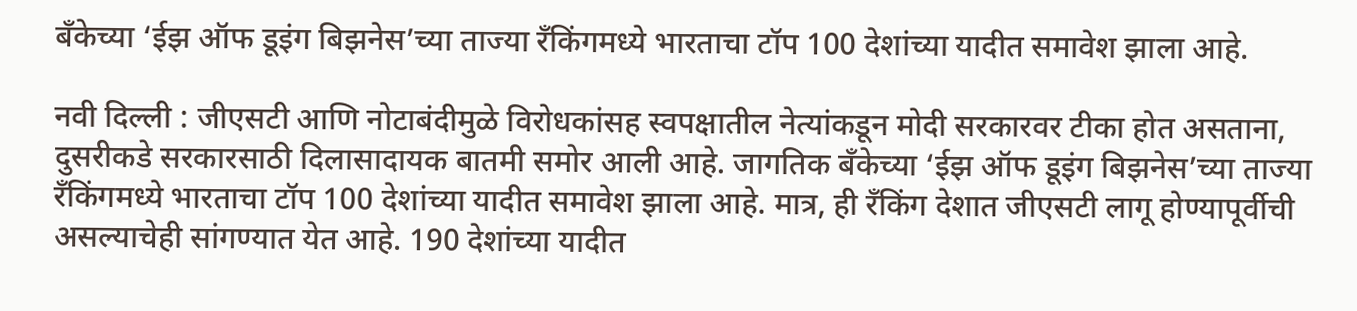बँकेच्या ‘ईझ ऑफ डूइंग बिझनेस’च्या ताज्या रँकिंगमध्ये भारताचा टॉप 100 देशांच्या यादीत समावेश झाला आहे.

नवी दिल्ली : जीएसटी आणि नोटाबंदीमुळे विरोधकांसह स्वपक्षातील नेत्यांकडून मोदी सरकारवर टीका होत असताना, दुसरीकडे सरकारसाठी दिलासादायक बातमी समोर आली आहे. जागतिक बँकेच्या ‘ईझ ऑफ डूइंग बिझनेस’च्या ताज्या रँकिंगमध्ये भारताचा टॉप 100 देशांच्या यादीत समावेश झाला आहे. मात्र, ही रँकिंग देशात जीएसटी लागू होण्यापूर्वीची असल्याचेही सांगण्यात येत आहे. 190 देशांच्या यादीत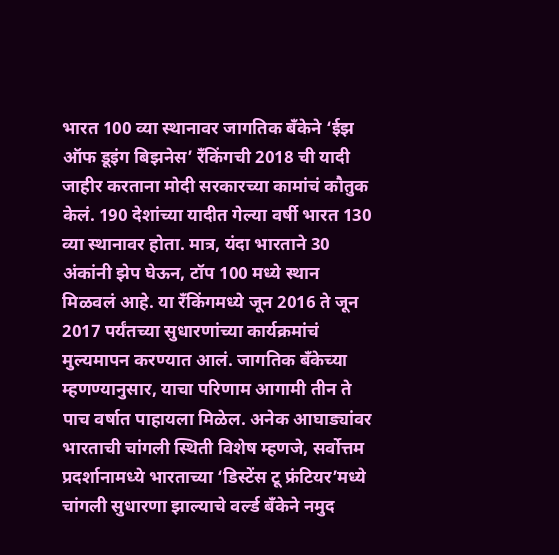भारत 100 व्या स्थानावर जागतिक बँकेने ‘ईझ ऑफ डूइंग बिझनेस’ रँकिंगची 2018 ची यादी जाहीर करताना मोदी सरकारच्या कामांचं कौतुक केलं. 190 देशांच्या यादीत गेल्या वर्षी भारत 130 व्या स्थानावर होता. मात्र, यंदा भारताने 30 अंकांनी झेप घेऊन, टॉप 100 मध्ये स्थान मिळवलं आहे. या रँकिंगमध्ये जून 2016 ते जून 2017 पर्यंतच्या सुधारणांच्या कार्यक्रमांचं मुल्यमापन करण्यात आलं. जागतिक बँकेच्या म्हणण्यानुसार, याचा परिणाम आगामी तीन ते पाच वर्षात पाहायला मिळेल. अनेक आघाड्यांवर भारताची चांगली स्थिती विशेष म्हणजे, सर्वोत्तम प्रदर्शानामध्ये भारताच्या ‘डिस्टेंस टू फ्रंटियर’मध्ये चांगली सुधारणा झाल्याचे वर्ल्ड बँकेने नमुद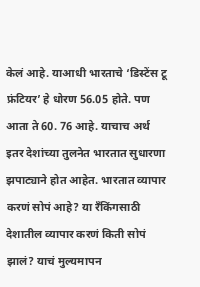केलं आहे. याआधी भारताचे ‘डिस्टेंस टू फ्रंटियर’ हे धोरण 56.05 होते. पण आता ते 60. 76 आहे. याचाच अर्थ इतर देशांच्या तुलनेत भारतात सुधारणा झपाट्याने होत आहेत. भारतात व्यापार करणं सोपं आहे? या रँकिंगसाठी देशातील व्यापार करणं किती सोपं झालं? याचं मुल्यमापन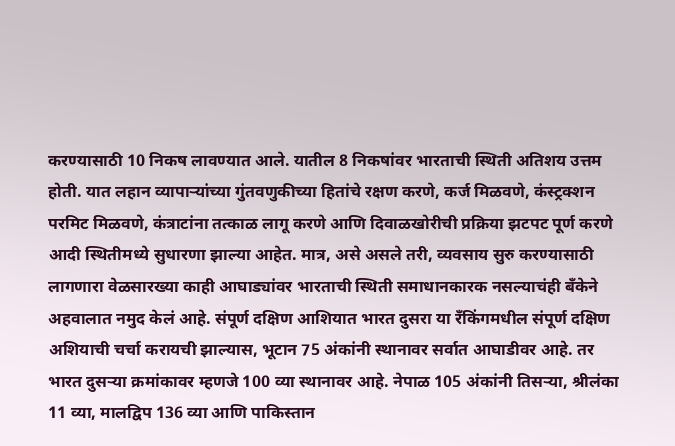करण्यासाठी 10 निकष लावण्यात आले. यातील 8 निकषांवर भारताची स्थिती अतिशय उत्तम होती. यात लहान व्यापाऱ्यांच्या गुंतवणुकीच्या हितांचे रक्षण करणे, कर्ज मिळवणे, कंस्ट्रक्शन परमिट मिळवणे, कंत्राटांना तत्काळ लागू करणे आणि दिवाळखोरीची प्रक्रिया झटपट पूर्ण करणे आदी स्थितीमध्ये सुधारणा झाल्या आहेत. मात्र, असे असले तरी, व्यवसाय सुरु करण्यासाठी लागणारा वेळसारख्या काही आघाड्यांवर भारताची स्थिती समाधानकारक नसल्याचंही बँकेने अहवालात नमुद केलं आहे. संपूर्ण दक्षिण आशियात भारत दुसरा या रँकिंगमधील संपूर्ण दक्षिण अशियाची चर्चा करायची झाल्यास, भूटान 75 अंकांनी स्थानावर सर्वात आघाडीवर आहे. तर भारत दुसऱ्या क्रमांकावर म्हणजे 100 व्या स्थानावर आहे. नेपाळ 105 अंकांनी तिसऱ्या, श्रीलंका 11 व्या, मालद्विप 136 व्या आणि पाकिस्तान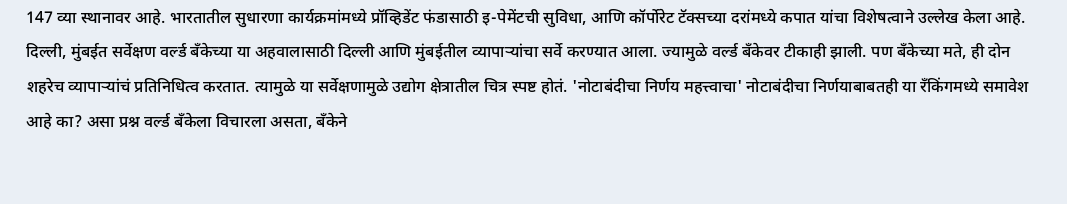147 व्या स्थानावर आहे. भारतातील सुधारणा कार्यक्रमांमध्ये प्रॉव्हिडेंट फंडासाठी इ-पेमेंटची सुविधा, आणि कॉर्पोरेट टॅक्सच्या दरांमध्ये कपात यांचा विशेषत्वाने उल्लेख केला आहे. दिल्ली, मुंबईत सर्वेक्षण वर्ल्ड बँकेच्या या अहवालासाठी दिल्ली आणि मुंबईतील व्यापाऱ्यांचा सर्वे करण्यात आला. ज्यामुळे वर्ल्ड बँकेवर टीकाही झाली. पण बँकेच्या मते, ही दोन शहरेच व्यापाऱ्यांचं प्रतिनिधित्व करतात. त्यामुळे या सर्वेक्षणामुळे उद्योग क्षेत्रातील चित्र स्पष्ट होतं. 'नोटाबंदीचा निर्णय महत्त्वाचा' नोटाबंदीचा निर्णयाबाबतही या रँकिंगमध्ये समावेश आहे का? असा प्रश्न वर्ल्ड बँकेला विचारला असता, बँकेने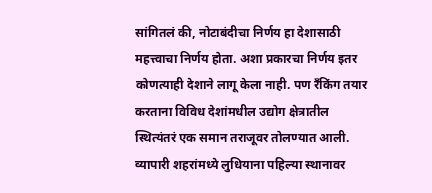सांगितलं की, नोटाबंदीचा निर्णय हा देशासाठी महत्त्वाचा निर्णय होता. अशा प्रकारचा निर्णय इतर कोणत्याही देशाने लागू केला नाही. पण रँकिंग तयार करताना विविध देशांमधील उद्योग क्षेत्रातील स्थित्यंतरं एक समान तराजूवर तोलण्यात आली. व्यापारी शहरांमध्ये लुधियाना पहिल्या स्थानावर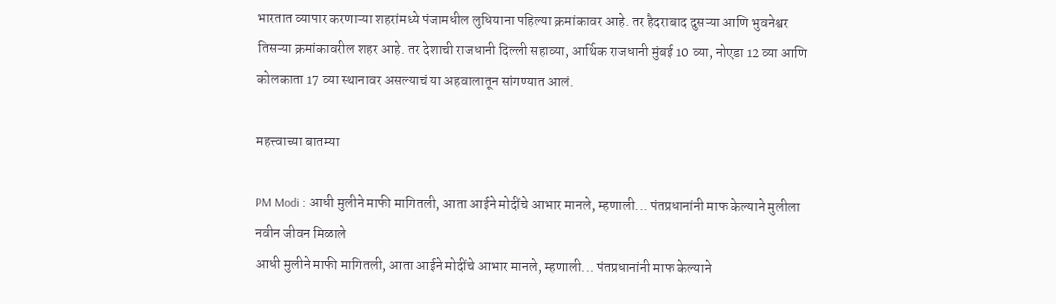भारतात व्यापार करणाऱ्या शहरांमध्ये पंजामधील लुधियाना पहिल्या क्रमांकावर आहे. तर हैदराबाद दुसऱ्या आणि भुवनेश्वर तिसऱ्या क्रमांकावरील शहर आहे. तर देशाची राजधानी दिल्ली सहाव्या, आर्थिक राजधानी मुंबई 10 व्या, नोएडा 12 व्या आणि कोलकाता 17 व्या स्थानावर असल्याचं या अहवालातून सांगण्यात आलं.

महत्त्वाच्या बातम्या

PM Modi : आधी मुलीने माफी मागितली, आता आईने मोदींचे आभार मानले, म्हणाली... पंतप्रधानांनी माफ केल्याने मुलीला नवीन जीवन मिळाले
आधी मुलीने माफी मागितली, आता आईने मोदींचे आभार मानले, म्हणाली... पंतप्रधानांनी माफ केल्याने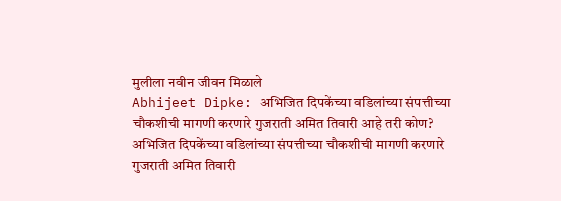मुलीला नवीन जीवन मिळाले
Abhijeet Dipke: अभिजित दिपकेंच्या वडिलांच्या संपत्तीच्या चौकशीची मागणी करणारे गुजराती अमित तिवारी आहे तरी कोण?
अभिजित दिपकेंच्या वडिलांच्या संपत्तीच्या चौकशीची मागणी करणारे गुजराती अमित तिवारी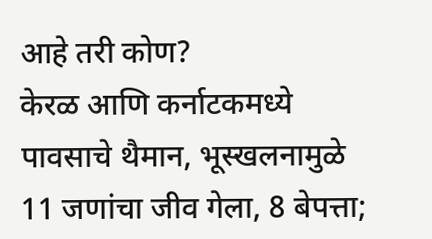आहे तरी कोण?
केरळ आणि कर्नाटकमध्ये पावसाचे थैमान, भूस्खलनामुळे 11 जणांचा जीव गेला, 8 बेपत्ता;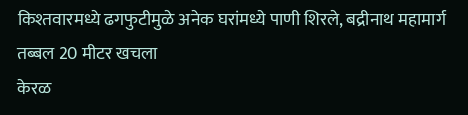किश्तवारमध्ये ढगफुटीमुळे अनेक घरांमध्ये पाणी शिरले, बद्रीनाथ महामार्ग तब्बल 20 मीटर खचला
केरळ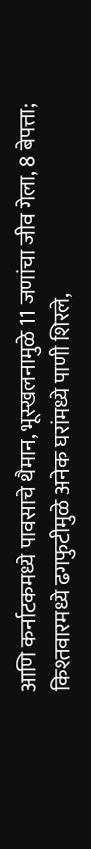आणि कर्नाटकमध्ये पावसाचे थैमान, भूस्खलनामुळे 11 जणांचा जीव गेला, 8 बेपत्ता; किश्तवारमध्ये ढगफुटीमुळे अनेक घरांमध्ये पाणी शिरले,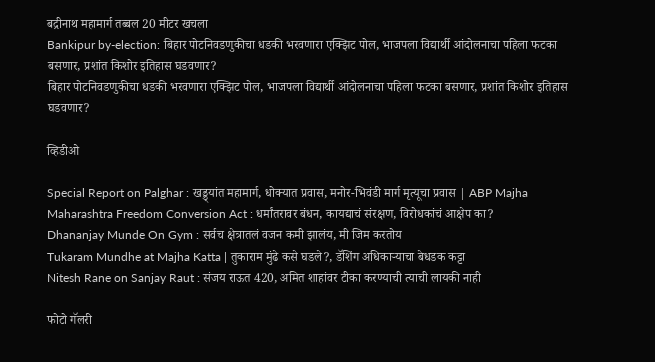बद्रीनाथ महामार्ग तब्बल 20 मीटर खचला
Bankipur by-election: बिहार पोटनिवडणुकीचा धडकी भरवणारा एक्झिट पोल, भाजपला विद्यार्थी आंदोलनाचा पहिला फटका बसणार, प्रशांत किशोर इतिहास घडवणार?
बिहार पोटनिवडणुकीचा धडकी भरवणारा एक्झिट पोल, भाजपला विद्यार्थी आंदोलनाचा पहिला फटका बसणार, प्रशांत किशोर इतिहास घडवणार?

व्हिडीओ

Special Report on Palghar : खड्ड्यांत महामार्ग, धोक्यात प्रवास, मनोर-भिवंडी मार्ग मृत्यूचा प्रवास | ABP Majha
Maharashtra Freedom Conversion Act : धर्मांतरावर बंधन, कायद्याचं संरक्षण, विरोधकांचं आक्षेप का?
Dhananjay Munde On Gym : सर्वच क्षेत्रातलं वजन कमी झालंय, मी जिम करतोय
Tukaram Mundhe at Majha Katta | तुकाराम मुंढे कसे घडले?, डॅशिंग अधिकाऱ्याचा बेधडक कट्टा
Nitesh Rane on Sanjay Raut : संजय राऊत 420, अमित शाहांवर टीका करण्याची त्याची लायकी नाही

फोटो गॅलरी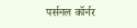पर्सनल कॉर्नर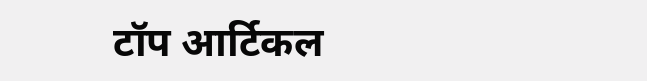टॉप आर्टिकल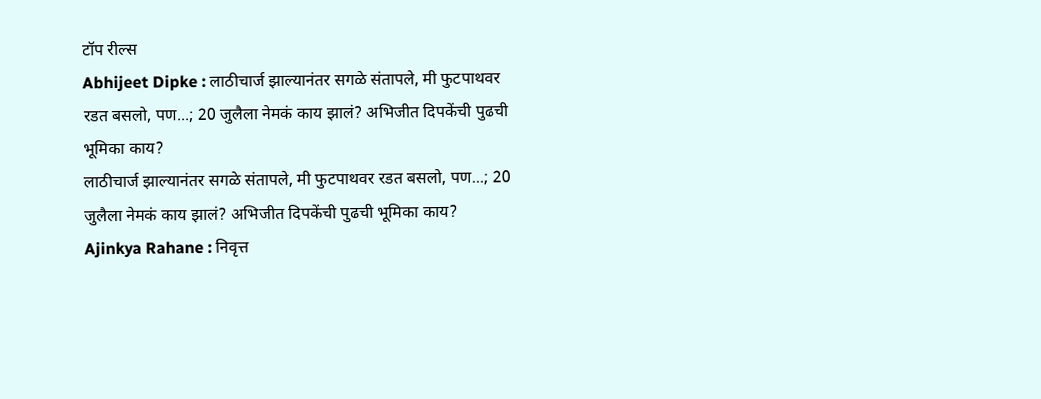टॉप रील्स
Abhijeet Dipke : लाठीचार्ज झाल्यानंतर सगळे संतापले, मी फुटपाथवर रडत बसलो, पण...; 20 जुलैला नेमकं काय झालं? अभिजीत दिपकेंची पुढची भूमिका काय?
लाठीचार्ज झाल्यानंतर सगळे संतापले, मी फुटपाथवर रडत बसलो, पण...; 20 जुलैला नेमकं काय झालं? अभिजीत दिपकेंची पुढची भूमिका काय?
Ajinkya Rahane : निवृत्त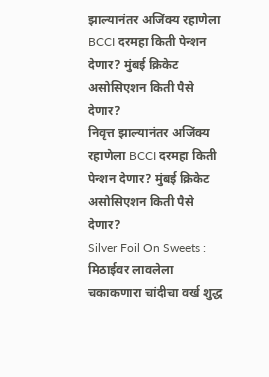झाल्यानंतर अजिंक्य रहाणेला BCCI दरमहा किती पेन्शन देणार? मुंबई क्रिकेट असोसिएशन किती पैसे देणार?
निवृत्त झाल्यानंतर अजिंक्य रहाणेला BCCI दरमहा किती पेन्शन देणार? मुंबई क्रिकेट असोसिएशन किती पैसे देणार?
Silver Foil On Sweets : मिठाईवर लावलेला चकाकणारा चांदीचा वर्ख शुद्ध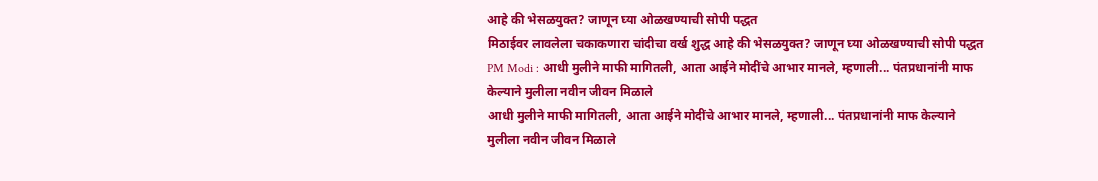आहे की भेसळयुक्त? जाणून घ्या ओळखण्याची सोपी पद्धत
मिठाईवर लावलेला चकाकणारा चांदीचा वर्ख शुद्ध आहे की भेसळयुक्त? जाणून घ्या ओळखण्याची सोपी पद्धत
PM Modi : आधी मुलीने माफी मागितली, आता आईने मोदींचे आभार मानले, म्हणाली... पंतप्रधानांनी माफ केल्याने मुलीला नवीन जीवन मिळाले
आधी मुलीने माफी मागितली, आता आईने मोदींचे आभार मानले, म्हणाली... पंतप्रधानांनी माफ केल्याने मुलीला नवीन जीवन मिळाले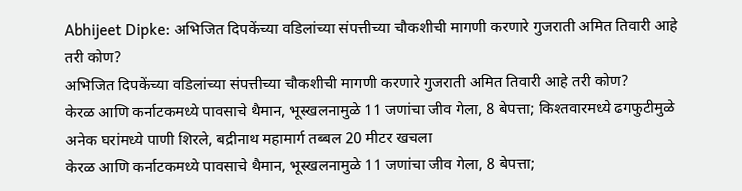Abhijeet Dipke: अभिजित दिपकेंच्या वडिलांच्या संपत्तीच्या चौकशीची मागणी करणारे गुजराती अमित तिवारी आहे तरी कोण?
अभिजित दिपकेंच्या वडिलांच्या संपत्तीच्या चौकशीची मागणी करणारे गुजराती अमित तिवारी आहे तरी कोण?
केरळ आणि कर्नाटकमध्ये पावसाचे थैमान, भूस्खलनामुळे 11 जणांचा जीव गेला, 8 बेपत्ता; किश्तवारमध्ये ढगफुटीमुळे अनेक घरांमध्ये पाणी शिरले, बद्रीनाथ महामार्ग तब्बल 20 मीटर खचला
केरळ आणि कर्नाटकमध्ये पावसाचे थैमान, भूस्खलनामुळे 11 जणांचा जीव गेला, 8 बेपत्ता;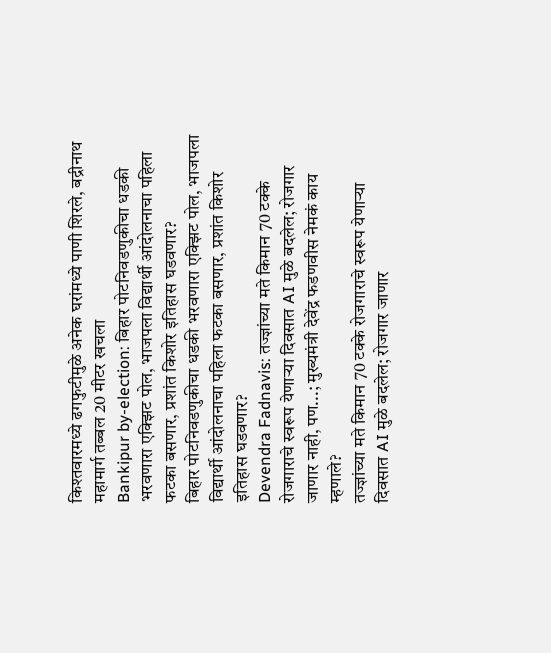किश्तवारमध्ये ढगफुटीमुळे अनेक घरांमध्ये पाणी शिरले, बद्रीनाथ महामार्ग तब्बल 20 मीटर खचला
Bankipur by-election: बिहार पोटनिवडणुकीचा धडकी भरवणारा एक्झिट पोल, भाजपला विद्यार्थी आंदोलनाचा पहिला फटका बसणार, प्रशांत किशोर इतिहास घडवणार?
बिहार पोटनिवडणुकीचा धडकी भरवणारा एक्झिट पोल, भाजपला विद्यार्थी आंदोलनाचा पहिला फटका बसणार, प्रशांत किशोर इतिहास घडवणार?
Devendra Fadnavis: तज्ज्ञांच्या मते किमान 70 टक्के रोजगाराचे स्वरूप येणाऱ्या दिवसात AI मुळे बदलेल; रोजगार जाणार नाही, पण...; मुख्यमंत्री देवेंद्र फडणवीस नेमकं काय म्हणाले?
तज्ज्ञांच्या मते किमान 70 टक्के रोजगाराचे स्वरूप येणाऱ्या दिवसात AI मुळे बदलेल; रोजगार जाणार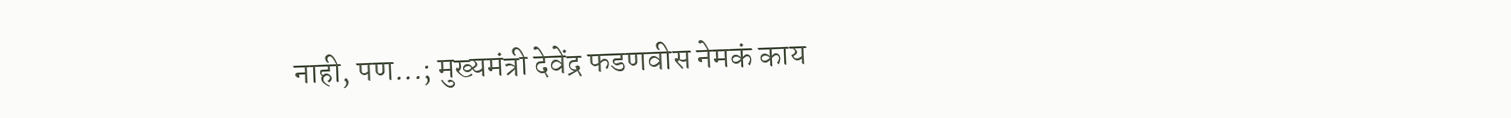नाही, पण...; मुख्यमंत्री देवेंद्र फडणवीस नेमकं काय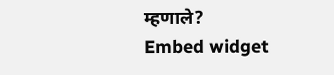म्हणाले?
Embed widget